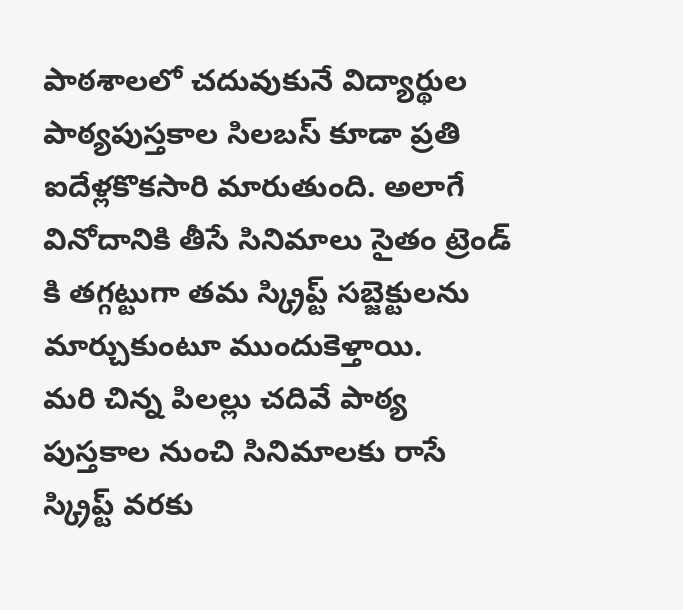పాఠశాలలో చదువుకునే విద్యార్థుల పాఠ్యపుస్తకాల సిలబస్ కూడా ప్రతి ఐదేళ్లకొకసారి మారుతుంది. అలాగే వినోదానికి తీసే సినిమాలు సైతం ట్రెండ్ కి తగ్గట్టుగా తమ స్క్రిప్ట్ సబ్జెక్టులను మార్చుకుంటూ ముందుకెళ్తాయి.
మరి చిన్న పిలల్లు చదివే పాఠ్య పుస్తకాల నుంచి సినిమాలకు రాసే స్క్రిప్ట్ వరకు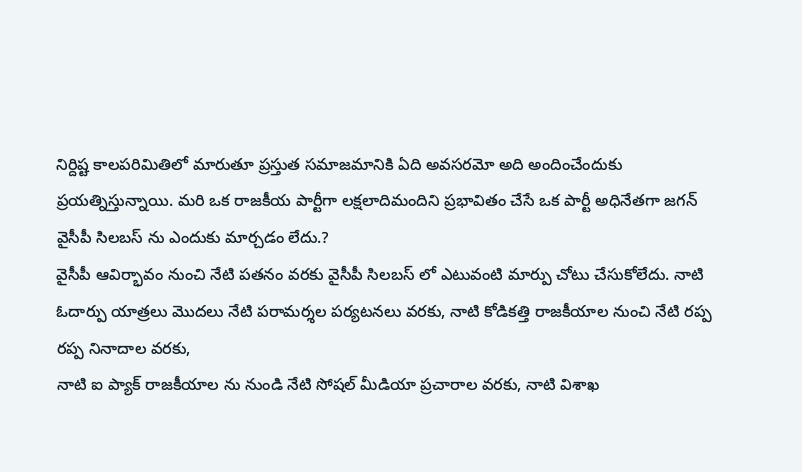నిర్దిష్ట కాలపరిమితిలో మారుతూ ప్రస్తుత సమాజమానికి ఏది అవసరమో అది అందించేందుకు ప్రయత్నిస్తున్నాయి. మరి ఒక రాజకీయ పార్టీగా లక్షలాదిమందిని ప్రభావితం చేసే ఒక పార్టీ అధినేతగా జగన్ వైసీపీ సిలబస్ ను ఎందుకు మార్చడం లేదు.?
వైసీపీ ఆవిర్భావం నుంచి నేటి పతనం వరకు వైసీపీ సిలబస్ లో ఎటువంటి మార్పు చోటు చేసుకోలేదు. నాటి ఓదార్పు యాత్రలు మొదలు నేటి పరామర్శల పర్యటనలు వరకు, నాటి కోడికత్తి రాజకీయాల నుంచి నేటి రప్ప రప్ప నినాదాల వరకు,
నాటి ఐ ప్యాక్ రాజకీయాల ను నుండి నేటి సోషల్ మీడియా ప్రచారాల వరకు, నాటి విశాఖ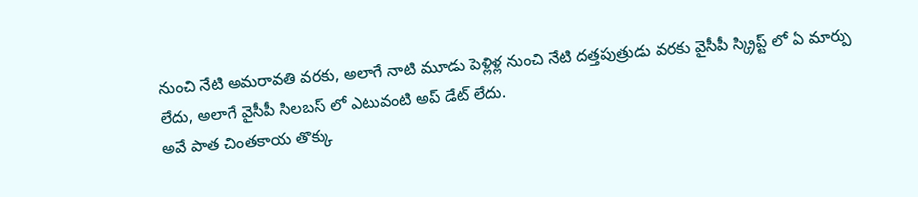నుంచి నేటి అమరావతి వరకు, అలాగే నాటి మూడు పెళ్లిళ్ల నుంచి నేటి దత్తపుత్రుడు వరకు వైసీపీ స్క్రిప్ట్ లో ఏ మార్పు లేదు, అలాగే వైసీపీ సిలబస్ లో ఎటువంటి అప్ డేట్ లేదు.
అవే పాత చింతకాయ తొక్కు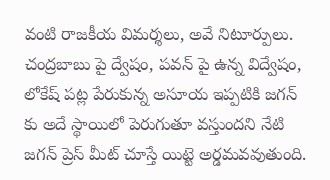వంటి రాజకీయ విమర్శలు, అవే నిటూర్పులు. చంద్రబాబు పై ద్వేషం, పవన్ పై ఉన్న విద్వేషం, లోకేష్ పట్ల పేరుకున్న అసూయ ఇప్పటికి జగన్ కు అదే స్థాయిలో పెరుగుతూ వస్తుందని నేటి జగన్ ప్రెస్ మీట్ చూస్తే యిట్టె అర్డమవవుతుంది.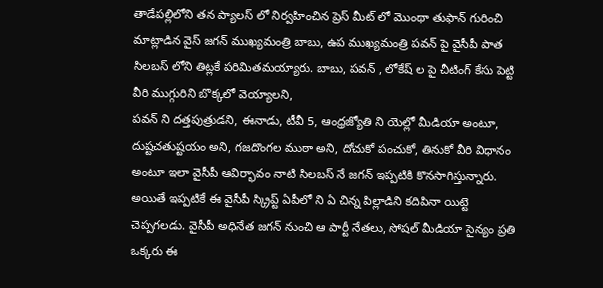తాడేపల్లిలోని తన ప్యాలస్ లో నిర్వహించిన ప్రెస్ మీట్ లో మొంథా తుఫాన్ గురించి మాట్లాడిన వైస్ జగన్ ముఖ్యమంత్రి బాబు, ఉప ముఖ్యమంత్రి పవన్ పై వైసీపీ పాత సిలబస్ లోని తిట్లకే పరిమితమయ్యారు. బాబు, పవన్ , లోకేష్ ల పై చీటింగ్ కేసు పెట్టి వీరి ముగ్గురిని బొక్కలో వెయ్యాలని,
పవన్ ని దత్తపుత్రుడని, ఈనాడు, టీవీ 5, ఆంధ్రజ్యోతి ని యెల్లో మీడియా అంటూ, దుష్టచతుష్టయం అని, గజదొంగల ముఠా అని, దోచుకో పంచుకో, తినుకో వీరి విధానం అంటూ ఇలా వైసీపీ ఆవిర్భావం నాటి సిలబస్ నే జగన్ ఇప్పటికి కొనసాగిస్తున్నారు.
అయితే ఇప్పటికే ఈ వైసీపీ స్క్రిప్ట్ ఏపీలో ని ఏ చిన్న పిల్లాడిని కదిపినా యిట్టె చెప్పగలడు. వైసీపీ అధినేత జగన్ నుంచి ఆ పార్టీ నేతలు, సోషల్ మీడియా సైన్యం ప్రతి ఒక్కరు ఈ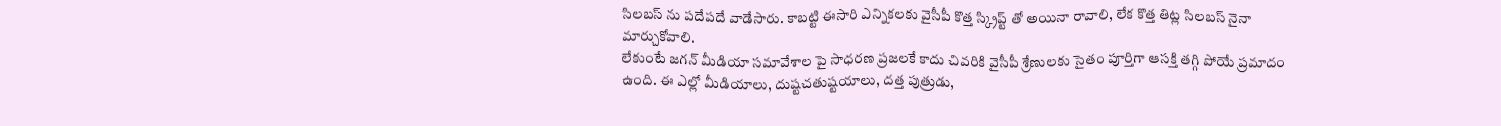సిలబస్ ను పదేపదే వాడేసారు. కాబట్టి ఈసారి ఎన్నికలకు వైసీపీ కొత్త స్క్రిప్ట్ తో అయినా రావాలి, లేక కొత్త తిట్ల సిలబస్ నైనా మార్చుకోవాలి.
లేకుంటే జగన్ మీడియా సమావేశాల పై సాధరణ ప్రజలకే కాదు చివరికి వైసీపీ శ్రేణులకు సైతం పూర్తిగా ఆసక్తి తగ్గి పోయే ప్రమాదం ఉంది. ఈ ఎల్లో మీడియాలు, దుష్టచతుష్టయాలు, దత్త పుత్రుడు,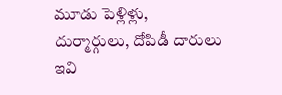మూడు పెళ్లిళ్లు, దుర్మార్గులు, దోపిడీ దారులు ఇవి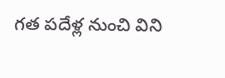గత పదేళ్ల నుంచి విని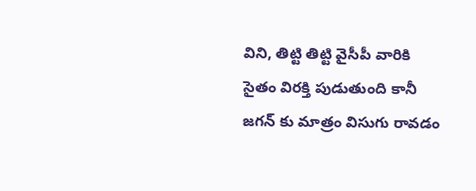విని, తిట్టి తిట్టి వైసీపీ వారికి సైతం విరక్తి పుడుతుంది కానీ జగన్ కు మాత్రం విసుగు రావడం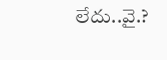లేదు..వై.?